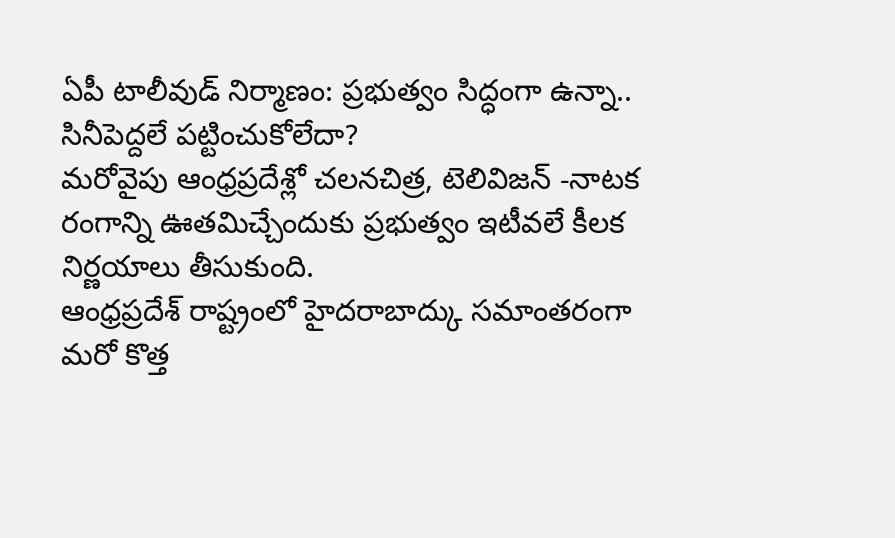ఏపీ టాలీవుడ్ నిర్మాణం: ప్రభుత్వం సిద్ధంగా ఉన్నా.. సినీపెద్దలే పట్టించుకోలేదా?
మరోవైపు ఆంధ్రప్రదేశ్లో చలనచిత్ర, టెలివిజన్ -నాటక రంగాన్ని ఊతమిచ్చేందుకు ప్రభుత్వం ఇటీవలే కీలక నిర్ణయాలు తీసుకుంది.
ఆంధ్రప్రదేశ్ రాష్ట్రంలో హైదరాబాద్కు సమాంతరంగా మరో కొత్త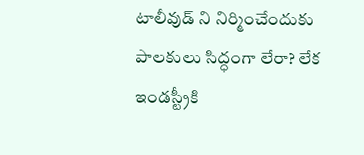టాలీవుడ్ ని నిర్మించేందుకు పాలకులు సిద్ధంగా లేరా? లేక ఇండస్ట్రీకి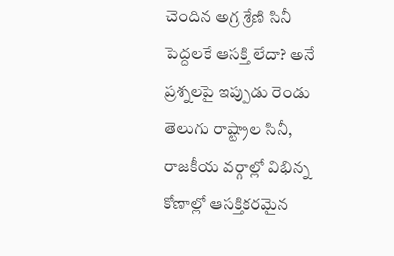చెందిన అగ్ర శ్రేణి సినీ పెద్దలకే ఆసక్తి లేదా? అనే ప్రశ్నలపై ఇప్పుడు రెండు తెలుగు రాష్ట్రాల సినీ, రాజకీయ వర్గాల్లో విభిన్న కోణాల్లో ఆసక్తికరమైన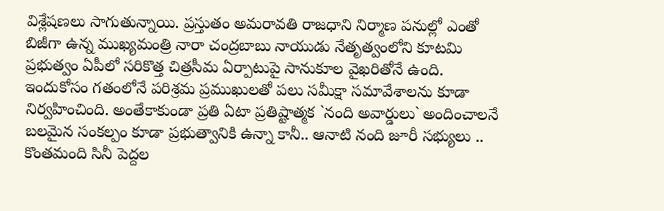విశ్లేషణలు సాగుతున్నాయి. ప్రస్తుతం అమరావతి రాజధాని నిర్మాణ పనుల్లో ఎంతో బిజీగా ఉన్న ముఖ్యమంత్రి నారా చంద్రబాబు నాయుడు నేతృత్వంలోని కూటమి ప్రభుత్వం ఏపీలో సరికొత్త చిత్రసీమ ఏర్పాటుపై సానుకూల వైఖరితోనే ఉంది. ఇందుకోసం గతంలోనే పరిశ్రమ ప్రముఖులతో పలు సమీక్షా సమావేశాలను కూడా నిర్వహించింది. అంతేకాకుండా ప్రతి ఏటా ప్రతిష్టాత్మక `నంది అవార్డులు` అందించాలనే బలమైన సంకల్పం కూడా ప్రభుత్వానికి ఉన్నా కానీ.. ఆనాటి నంది జూరీ సభ్యులు .. కొంతమంది సినీ పెద్దల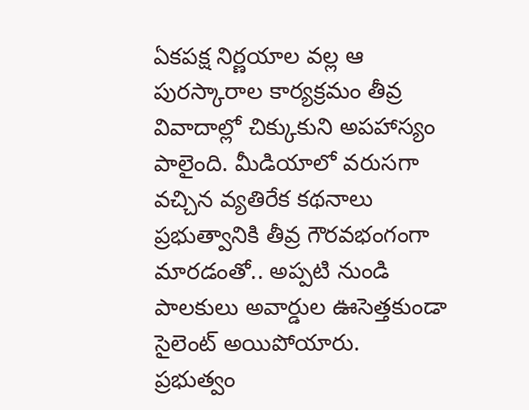ఏకపక్ష నిర్ణయాల వల్ల ఆ పురస్కారాల కార్యక్రమం తీవ్ర వివాదాల్లో చిక్కుకుని అపహాస్యం పాలైంది. మీడియాలో వరుసగా వచ్చిన వ్యతిరేక కథనాలు ప్రభుత్వానికి తీవ్ర గౌరవభంగంగా మారడంతో.. అప్పటి నుండి పాలకులు అవార్డుల ఊసెత్తకుండా సైలెంట్ అయిపోయారు.
ప్రభుత్వం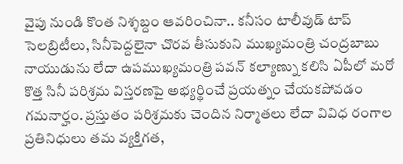వైపు నుండి కొంత నిశ్శబ్దం ఆవరించినా.. కనీసం టాలీవుడ్ టాప్ సెలబ్రిటీలు, సినీపెద్దలైనా చొరవ తీసుకుని ముఖ్యమంత్రి చంద్రబాబు నాయుడును లేదా ఉపముఖ్యమంత్రి పవన్ కల్యాణ్ను కలిసి ఏపీలో మరో కొత్త సినీ పరిశ్రమ విస్తరణపై అభ్యర్థించే ప్రయత్నం చేయకపోవడం గమనార్హం. ప్రస్తుతం పరిశ్రమకు చెందిన నిర్మాతలు లేదా వివిధ రంగాల ప్రతినిధులు తమ వ్యక్తిగత,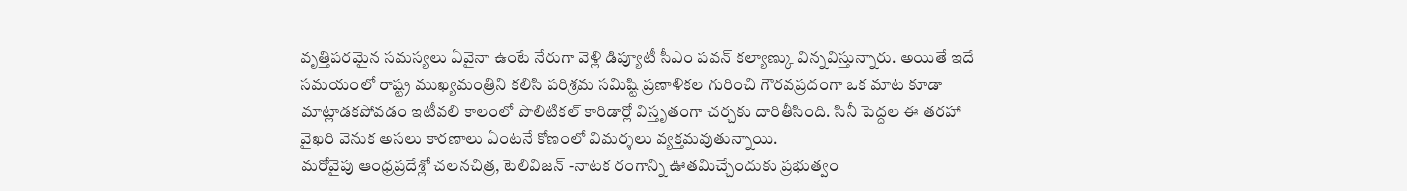వృత్తిపరమైన సమస్యలు ఏవైనా ఉంటే నేరుగా వెళ్లి డిప్యూటీ సీఎం పవన్ కల్యాణ్కు విన్నవిస్తున్నారు. అయితే ఇదే సమయంలో రాష్ట్ర ముఖ్యమంత్రిని కలిసి పరిశ్రమ సమిష్టి ప్రణాళికల గురించి గౌరవప్రదంగా ఒక మాట కూడా మాట్లాడకపోవడం ఇటీవలి కాలంలో పొలిటికల్ కారిడార్లో విస్తృతంగా చర్చకు దారితీసింది. సినీ పెద్దల ఈ తరహా వైఖరి వెనుక అసలు కారణాలు ఏంటనే కోణంలో విమర్శలు వ్యక్తమవుతున్నాయి.
మరోవైపు ఆంధ్రప్రదేశ్లో చలనచిత్ర, టెలివిజన్ -నాటక రంగాన్ని ఊతమిచ్చేందుకు ప్రభుత్వం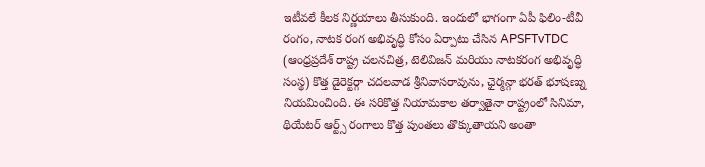ఇటీవలే కీలక నిర్ణయాలు తీసుకుంది. ఇందులో భాగంగా ఏపీ ఫిలిం-టీవీ రంగం, నాటక రంగ అభివృద్ధి కోసం ఏర్పాటు చేసిన APSFTvTDC (ఆంధ్రప్రదేశ్ రాష్ట్ర చలనచిత్ర, టెలివిజన్ మరియు నాటకరంగ అభివృద్ధి సంస్థ) కొత్త డైరెక్టర్గా చదలవాడ శ్రీనివాసరావును, ఛైర్మన్గా భరత్ భూషణ్ను నియమించింది. ఈ సరికొత్త నియామకాల తర్వాతైనా రాష్ట్రంలో సినిమా, థియేటర్ ఆర్ట్స్ రంగాలు కొత్త పుంతలు తొక్కుతాయని అంతా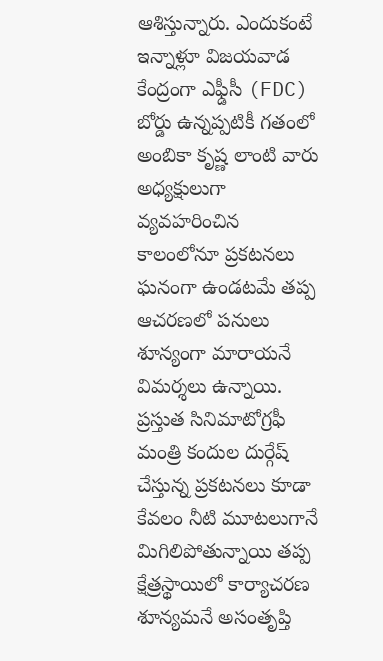ఆశిస్తున్నారు. ఎందుకంటే ఇన్నాళ్లూ విజయవాడ కేంద్రంగా ఎఫ్డీసీ (FDC) బోర్డు ఉన్నప్పటికీ గతంలో అంబికా కృష్ణ లాంటి వారు అధ్యక్షులుగా వ్యవహరించిన కాలంలోనూ ప్రకటనలు ఘనంగా ఉండటమే తప్ప ఆచరణలో పనులు శూన్యంగా మారాయనే విమర్శలు ఉన్నాయి. ప్రస్తుత సినిమాటోగ్రఫీ మంత్రి కందుల దుర్గేష్ చేస్తున్న ప్రకటనలు కూడా కేవలం నీటి మూటలుగానే మిగిలిపోతున్నాయి తప్ప క్షేత్రస్థాయిలో కార్యాచరణ శూన్యమనే అసంతృప్తి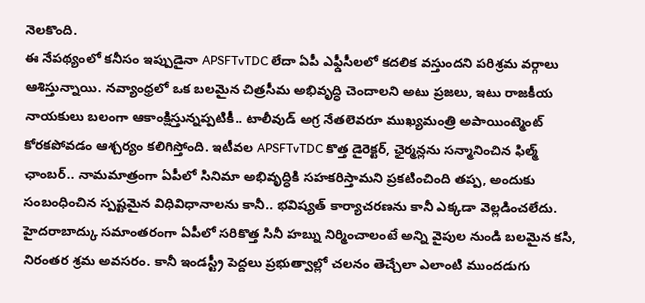నెలకొంది.
ఈ నేపథ్యంలో కనీసం ఇప్పుడైనా APSFTvTDC లేదా ఏపీ ఎఫ్డీసీలలో కదలిక వస్తుందని పరిశ్రమ వర్గాలు ఆశిస్తున్నాయి. నవ్యాంధ్రలో ఒక బలమైన చిత్రసీమ అభివృద్ధి చెందాలని అటు ప్రజలు, ఇటు రాజకీయ నాయకులు బలంగా ఆకాంక్షిస్తున్నప్పటికీ.. టాలీవుడ్ అగ్ర నేతలెవరూ ముఖ్యమంత్రి అపాయింట్మెంట్ కోరకపోవడం ఆశ్చర్యం కలిగిస్తోంది. ఇటీవల APSFTvTDC కొత్త డైరెక్టర్, ఛైర్మన్లను సన్మానించిన ఫిల్మ్ ఛాంబర్.. నామమాత్రంగా ఏపీలో సినిమా అభివృద్ధికి సహకరిస్తామని ప్రకటించింది తప్ప, అందుకు సంబంధించిన స్పష్టమైన విధివిధానాలను కానీ.. భవిష్యత్ కార్యాచరణను కానీ ఎక్కడా వెల్లడించలేదు. హైదరాబాద్కు సమాంతరంగా ఏపీలో సరికొత్త సినీ హబ్ను నిర్మించాలంటే అన్ని వైపుల నుండి బలమైన కసి, నిరంతర శ్రమ అవసరం. కానీ ఇండస్ట్రీ పెద్దలు ప్రభుత్వాల్లో చలనం తెచ్చేలా ఎలాంటి ముందడుగు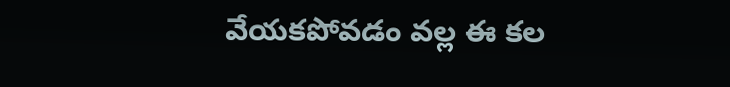వేయకపోవడం వల్ల ఈ కల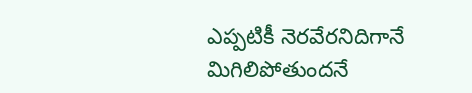ఎప్పటికీ నెరవేరనిదిగానే మిగిలిపోతుందనే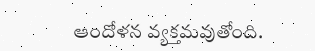ఆందోళన వ్యక్తమవుతోంది.